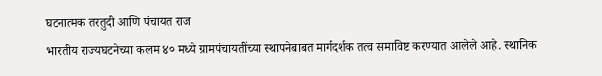घटनात्मक तरतुदी आणि पंचायत राज
भारतीय राज्यघटनेच्या कलम ४० मध्ये ग्रामपंचायतींच्या स्थापनेबाबत मार्गदर्शक तत्व समाविष्ट करण्यात आलेले आहे. स्थानिक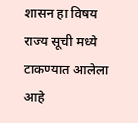शासन हा विषय राज्य सूची मध्ये टाकण्यात आलेला आहे